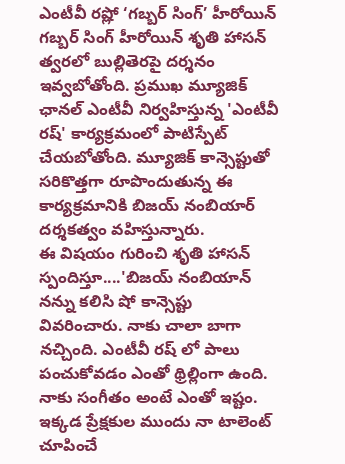ఎంటీవీ రష్లో ‘గబ్బర్ సింగ్’ హీరోయిన్
గబ్బర్ సింగ్ హీరోయిన్ శృతి హాసన్ త్వరలో బుల్లితెరపై దర్శనం ఇవ్వబోతోంది. ప్రముఖ మ్యూజిక్ ఛానల్ ఎంటీవీ నిర్వహిస్తున్న 'ఎంటీవీ రష్' కార్యక్రమంలో పాటిస్పేట్ చేయబోతోంది. మ్యూజిక్ కాన్సెప్టుతో సరికొత్తగా రూపొందుతున్న ఈ కార్యక్రమానికి బిజయ్ నంబియార్ దర్శకత్వం వహిస్తున్నారు.
ఈ విషయం గురించి శృతి హాసన్ స్పందిస్తూ....'బిజయ్ నంబియాన్ నన్ను కలిసి షో కాన్సెప్టు వివరించారు. నాకు చాలా బాగా నచ్చింది. ఎంటీవీ రష్ లో పాలు పంచుకోవడం ఎంతో థ్రిల్లింగా ఉంది. నాకు సంగీతం అంటే ఎంతో ఇష్టం. ఇక్కడ ప్రేక్షకుల ముందు నా టాలెంట్ చూపించే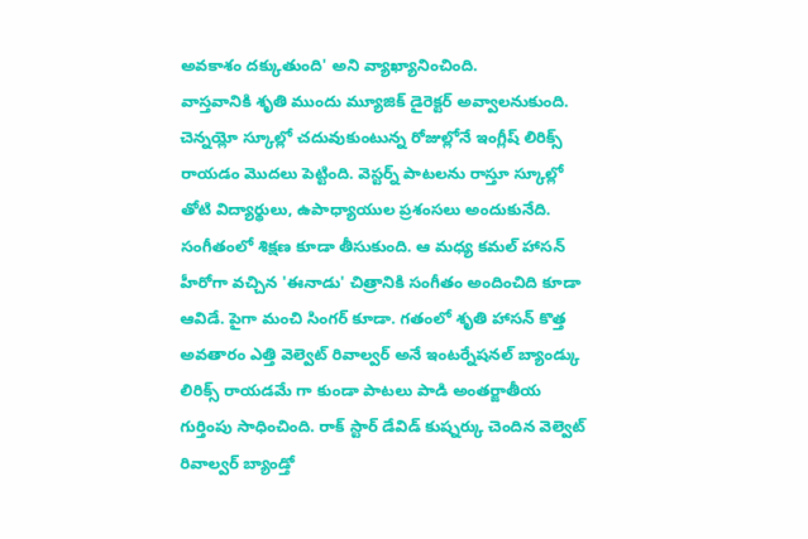అవకాశం దక్కుతుంది' అని వ్యాఖ్యానించింది.
వాస్తవానికి శృతి ముందు మ్యూజిక్ డైరెక్టర్ అవ్వాలనుకుంది. చెన్నయ్లో స్కూల్లో చదువుకుంటున్న రోజుల్లోనే ఇంగ్లీష్ లిరిక్స్ రాయడం మొదలు పెట్టింది. వెస్టర్న్ పాటలను రాస్తూ స్కూల్లో తోటి విద్యార్థులు, ఉపాధ్యాయుల ప్రశంసలు అందుకునేది. సంగీతంలో శిక్షణ కూడా తీసుకుంది. ఆ మధ్య కమల్ హాసన్ హీరోగా వచ్చిన 'ఈనాడు' చిత్రానికి సంగీతం అందించిది కూడా ఆవిడే. పైగా మంచి సింగర్ కూడా. గతంలో శృతి హాసన్ కొత్త అవతారం ఎత్తి వెల్వెట్ రివాల్వర్ అనే ఇంటర్నేషనల్ బ్యాండ్కు లిరిక్స్ రాయడమే గా కుండా పాటలు పాడి అంతర్జాతీయ గుర్తింపు సాధించింది. రాక్ స్టార్ డేవిడ్ కుష్నర్కు చెందిన వెల్వెట్ రివాల్వర్ బ్యాండ్తో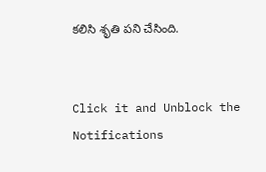కలిసి శృతి పని చేసింది.


Click it and Unblock the Notifications